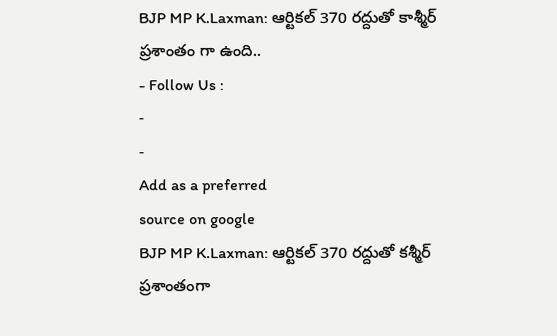BJP MP K.Laxman: ఆర్టికల్ 370 రద్దుతో కాశ్మీర్ ప్రశాంతం గా ఉంది..
- Follow Us :
-
-
Add as a preferred
source on google
BJP MP K.Laxman: ఆర్టికల్ 370 రద్దుతో కశ్మీర్ ప్రశాంతంగా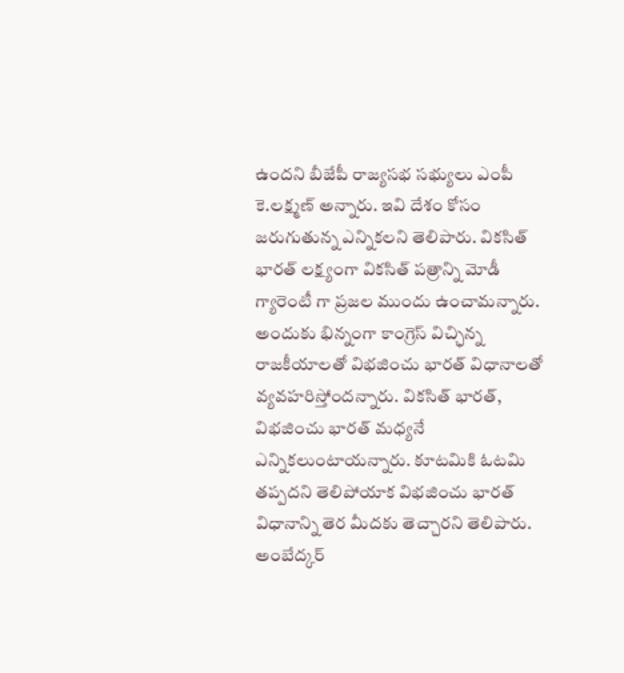ఉందని బీజేపీ రాజ్యసభ సభ్యులు ఎంపీ కె.లక్ష్మణ్ అన్నారు. ఇవి దేశం కోసం జరుగుతున్న ఎన్నికలని తెలిపారు. వికసిత్ భారత్ లక్ష్యంగా వికసిత్ పత్రాన్ని మోడీ గ్యారెంటీ గా ప్రజల ముందు ఉంచామన్నారు. అందుకు భిన్నంగా కాంగ్రెస్ విచ్ఛిన్న రాజకీయాలతో విభజించు భారత్ విధానాలతో వ్యవహరిస్తోందన్నారు. వికసిత్ భారత్, విభజించు భారత్ మధ్యనే ఎన్నికలుంటాయన్నారు. కూటమికి ఓటమి తప్పదని తెలిపోయాక విభజించు భారత్ విధానాన్ని తెర మీదకు తెచ్చారని తెలిపారు. అంబేద్కర్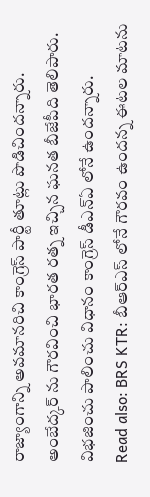రాజ్యాంగాన్ని అవమానరిచి కాంగ్రెస్ పార్టీ తూట్లు పొడిచిందన్నారు. అంబేద్కర్ ను గౌరవించి భారత రత్న ఇచ్చిన ఘనత బీజేపీది తెలిపారు. విభజించు పాలించు విధానం కాంగ్రెస్ డీఎన్ఏ లోనే ఉందన్నారు.
Read also: BRS KTR: బీఆర్ఎస్ లోనే గౌరవం ఉందన్న ఈటల మాటను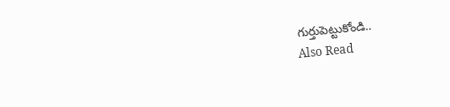గుర్తుపెట్టుకోండి..
Also Read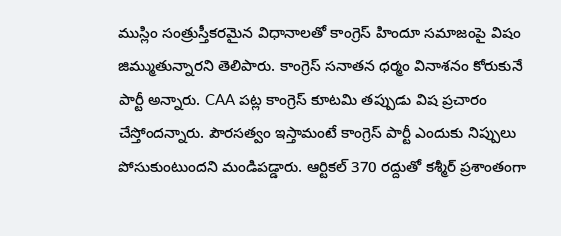ముస్లిం సంత్రుస్తీకరమైన విధానాలతో కాంగ్రెస్ హిందూ సమాజంపై విషం జిమ్ముతున్నారని తెలిపారు. కాంగ్రెస్ సనాతన ధర్మం వినాశనం కోరుకునే పార్టీ అన్నారు. CAA పట్ల కాంగ్రెస్ కూటమి తప్పుడు విష ప్రచారం చేస్తోందన్నారు. పౌరసత్వం ఇస్తామంటే కాంగ్రెస్ పార్టీ ఎందుకు నిప్పులు పోసుకుంటుందని మండిపడ్డారు. ఆర్టికల్ 370 రద్దుతో కశ్మీర్ ప్రశాంతంగా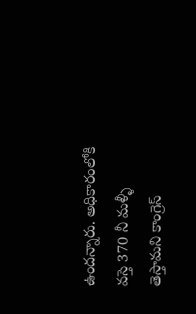ఉందన్నారు. అధికారంలోకి వస్తె 370 నీ మళ్ళీ తెస్తామని కాంగ్రెస్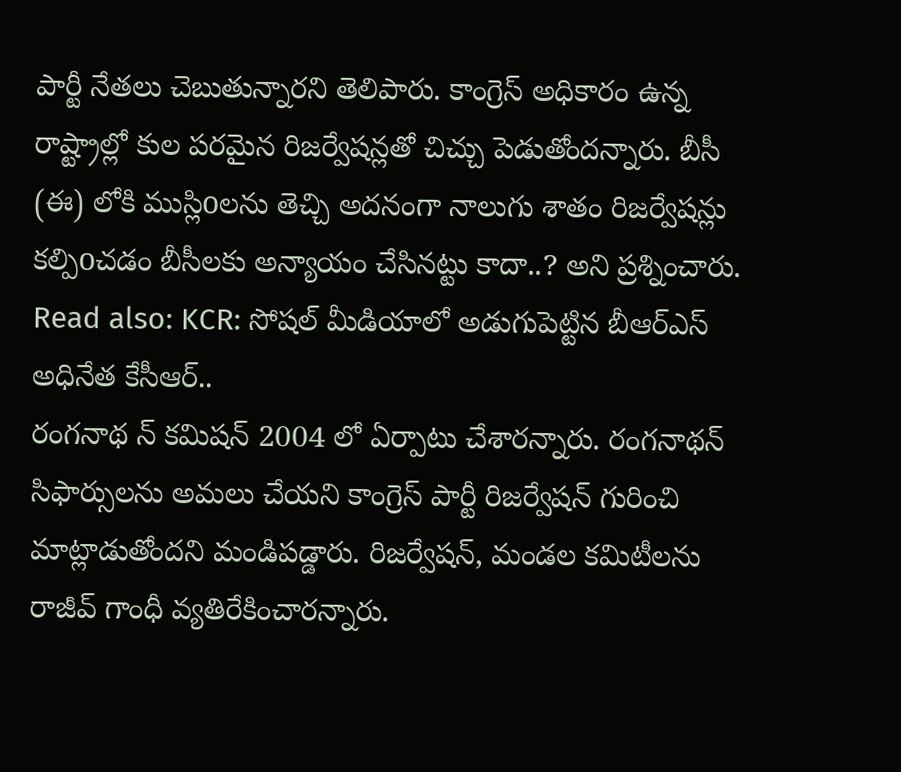పార్టీ నేతలు చెబుతున్నారని తెలిపారు. కాంగ్రెస్ అధికారం ఉన్న రాష్ట్రాల్లో కుల పరమైన రిజర్వేషన్లతో చిచ్చు పెడుతోందన్నారు. బీసీ (ఈ) లోకి ముస్లిoలను తెచ్చి అదనంగా నాలుగు శాతం రిజర్వేషన్లు కల్పిoచడం బీసీలకు అన్యాయం చేసినట్టు కాదా..? అని ప్రశ్నించారు.
Read also: KCR: సోషల్ మీడియాలో అడుగుపెట్టిన బీఆర్ఎస్ అధినేత కేసీఆర్..
రంగనాథ న్ కమిషన్ 2004 లో ఏర్పాటు చేశారన్నారు. రంగనాథన్ సిఫార్సులను అమలు చేయని కాంగ్రెస్ పార్టీ రిజర్వేషన్ గురించి మాట్లాడుతోందని మండిపడ్డారు. రిజర్వేషన్, మండల కమిటీలను రాజీవ్ గాంధీ వ్యతిరేకించారన్నారు.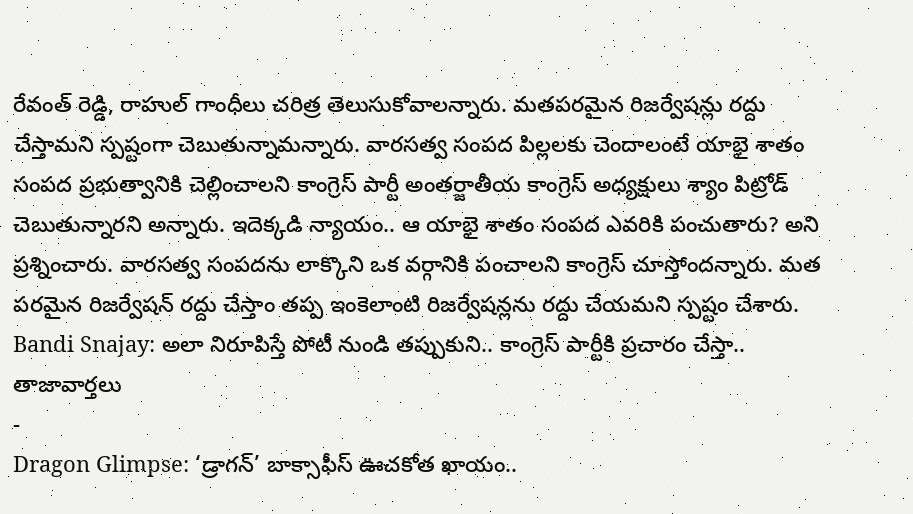రేవంత్ రెడ్డి, రాహుల్ గాంధీలు చరిత్ర తెలుసుకోవాలన్నారు. మతపరమైన రిజర్వేషన్లు రద్దు చేస్తామని స్పష్టంగా చెబుతున్నామన్నారు. వారసత్వ సంపద పిల్లలకు చెందాలంటే యాభై శాతం సంపద ప్రభుత్వానికి చెల్లించాలని కాంగ్రెస్ పార్టీ అంతర్జాతీయ కాంగ్రెస్ అధ్యక్షులు శ్యాం పిట్రోడ్ చెబుతున్నారని అన్నారు. ఇదెక్కడి న్యాయం.. ఆ యాభై శాతం సంపద ఎవరికి పంచుతారు? అని ప్రశ్నించారు. వారసత్వ సంపదను లాక్కొని ఒక వర్గానికి పంచాలని కాంగ్రెస్ చూస్తోందన్నారు. మత పరమైన రిజర్వేషన్ రద్దు చేస్తాం తప్ప ఇంకెలాంటి రిజర్వేషన్లను రద్దు చేయమని స్పష్టం చేశారు.
Bandi Snajay: అలా నిరూపిస్తే పోటీ నుండి తప్పుకుని.. కాంగ్రెస్ పార్టీకి ప్రచారం చేస్తా..
తాజావార్తలు
-
Dragon Glimpse: ‘డ్రాగన్’ బాక్సాఫీస్ ఊచకోత ఖాయం..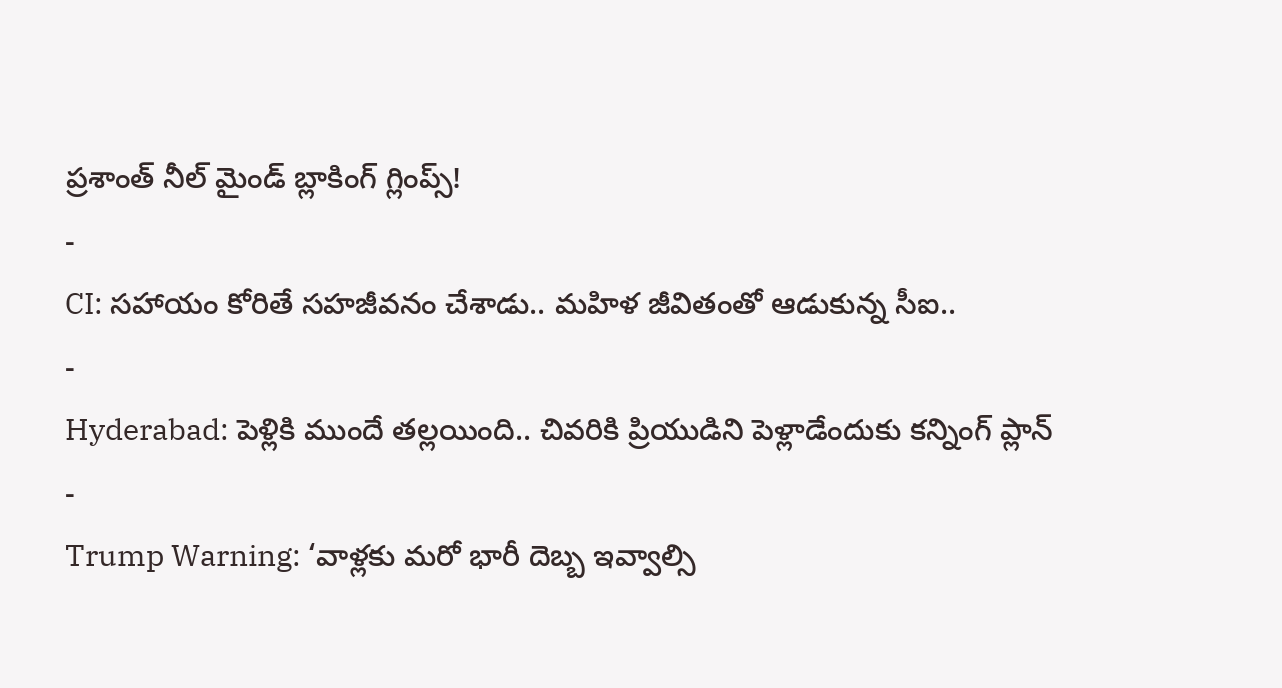ప్రశాంత్ నీల్ మైండ్ బ్లాకింగ్ గ్లింప్స్!
-
CI: సహాయం కోరితే సహజీవనం చేశాడు.. మహిళ జీవితంతో ఆడుకున్న సీఐ..
-
Hyderabad: పెళ్లికి ముందే తల్లయింది.. చివరికి ప్రియుడిని పెళ్లాడేందుకు కన్నింగ్ ప్లాన్
-
Trump Warning: ‘వాళ్లకు మరో భారీ దెబ్బ ఇవ్వాల్సి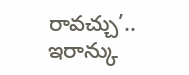రావచ్చు’.. ఇరాన్కు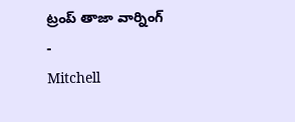ట్రంప్ తాజా వార్నింగ్
-
Mitchell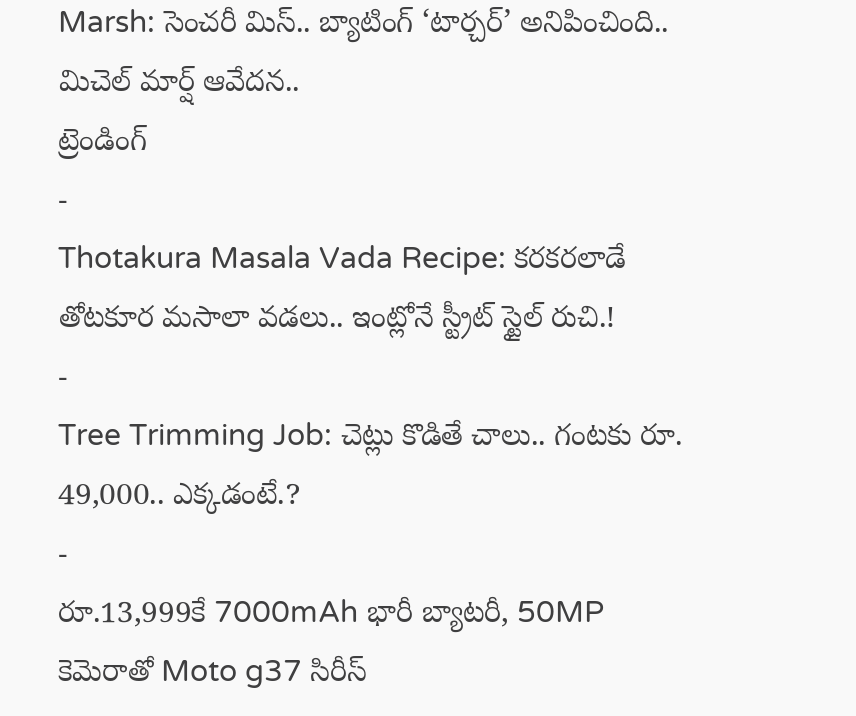Marsh: సెంచరీ మిస్.. బ్యాటింగ్ ‘టార్చర్’ అనిపించింది.. మిచెల్ మార్ష్ ఆవేదన..
ట్రెండింగ్
-
Thotakura Masala Vada Recipe: కరకరలాడే తోటకూర మసాలా వడలు.. ఇంట్లోనే స్ట్రీట్ స్టైల్ రుచి.!
-
Tree Trimming Job: చెట్లు కొడితే చాలు.. గంటకు రూ. 49,000.. ఎక్కడంటే.?
-
రూ.13,999కే 7000mAh భారీ బ్యాటరీ, 50MP కెమెరాతో Moto g37 సిరీస్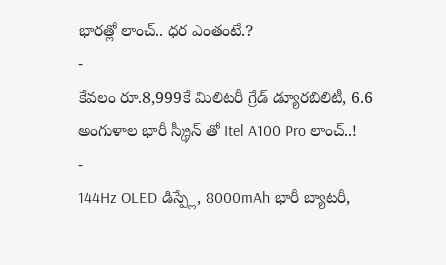భారత్లో లాంచ్.. ధర ఎంతంటే.?
-
కేవలం రూ.8,999కే మిలిటరీ గ్రేడ్ డ్యూరబిలిటీ, 6.6 అంగుళాల భారీ స్క్రీన్ తో Itel A100 Pro లాంచ్..!
-
144Hz OLED డిస్ప్లే, 8000mAh భారీ బ్యాటరీ,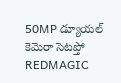50MP డ్యూయల్ కెమెరా సెటప్తో REDMAGIC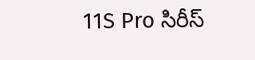11S Pro సిరీస్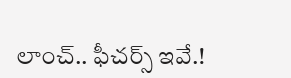లాంచ్.. ఫీచర్స్ ఇవే.!